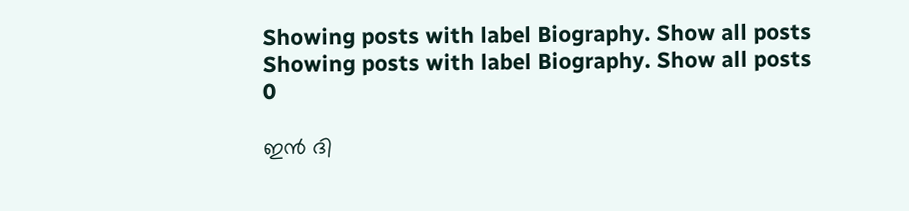Showing posts with label Biography. Show all posts
Showing posts with label Biography. Show all posts
0

ഇന്‍ ദി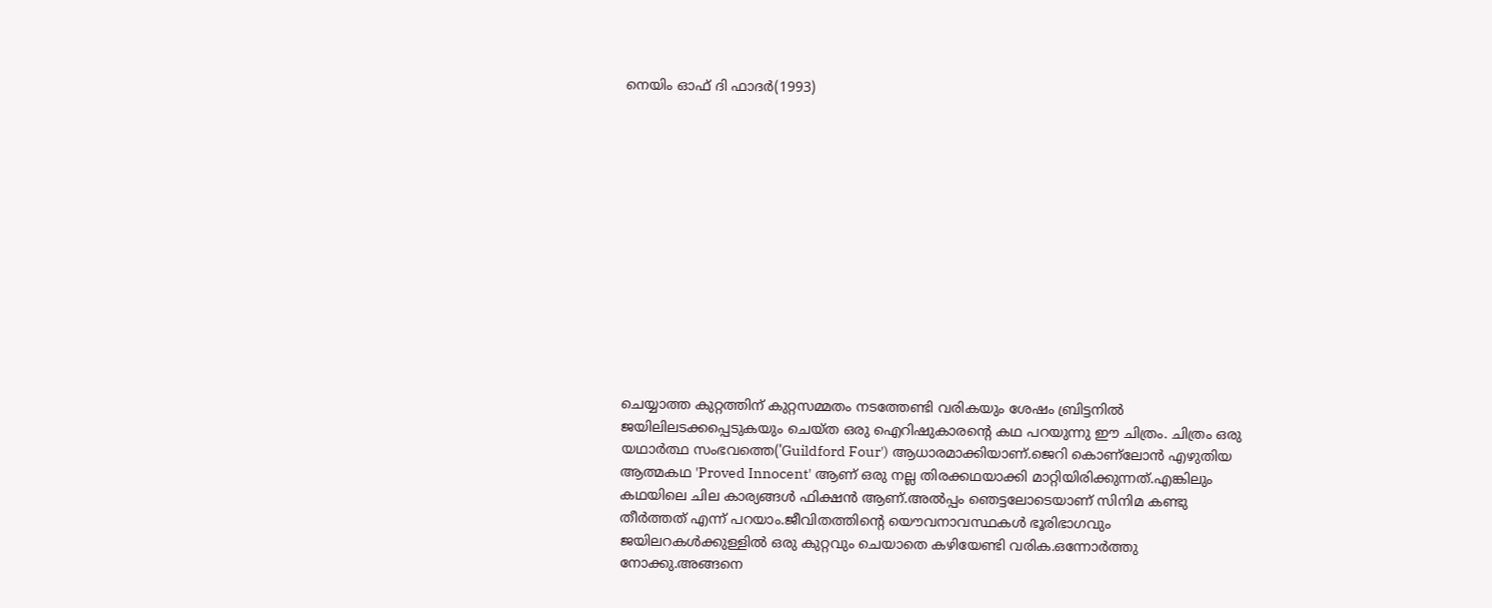നെയിം ഓഫ് ദി ഫാദര്‍(1993)













ചെയ്യാത്ത കുറ്റത്തിന് കുറ്റസമ്മതം നടത്തേണ്ടി വരികയും ശേഷം ബ്രിട്ടനില്‍ ജയിലിലടക്കപ്പെടുകയും ചെയ്ത ഒരു ഐറിഷുകാരന്റെ കഥ പറയുന്നു ഈ ചിത്രം. ചിത്രം ഒരു യഥാര്‍ത്ഥ സംഭവത്തെ('Guildford Four') ആധാരമാക്കിയാണ്.ജെറി കൊണ്ലോന്‍ എഴുതിയ ആത്മകഥ 'Proved Innocent' ആണ് ഒരു നല്ല തിരക്കഥയാക്കി മാറ്റിയിരിക്കുന്നത്.എങ്കിലും കഥയിലെ ചില കാര്യങ്ങള്‍ ഫിക്ഷന്‍ ആണ്.അല്‍പ്പം ഞെട്ടലോടെയാണ് സിനിമ കണ്ടു തീര്‍ത്തത് എന്ന് പറയാം.ജീവിതത്തിന്റെ യൌവനാവസ്ഥകള്‍ ഭൂരിഭാഗവും ജയിലറകള്‍ക്കുള്ളില്‍ ഒരു കുറ്റവും ചെയാതെ കഴിയേണ്ടി വരിക.ഒന്നോര്‍ത്തു നോക്കു.അങ്ങനെ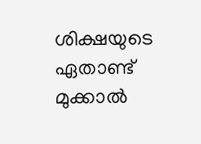ശിക്ഷയുടെ ഏതാണ്ട് മുക്കാല്‍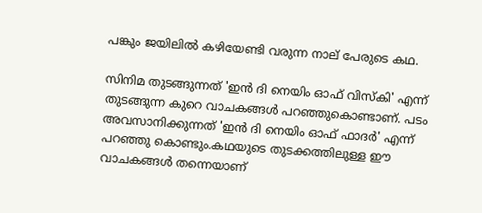പങ്കും ജയിലില്‍ കഴിയേണ്ടി വരുന്ന നാല് പേരുടെ കഥ.

സിനിമ തുടങ്ങുന്നത് 'ഇന്‍ ദി നെയിം ഓഫ് വിസ്കി' എന്ന് തുടങ്ങുന്ന കുറെ വാചകങ്ങള്‍ പറഞ്ഞുകൊണ്ടാണ്. പടം അവസാനിക്കുന്നത് 'ഇന്‍ ദി നെയിം ഓഫ് ഫാദര്‍' എന്ന് പറഞ്ഞു കൊണ്ടും.കഥയുടെ തുടക്കത്തിലുള്ള ഈ വാചകങ്ങള്‍ തന്നെയാണ്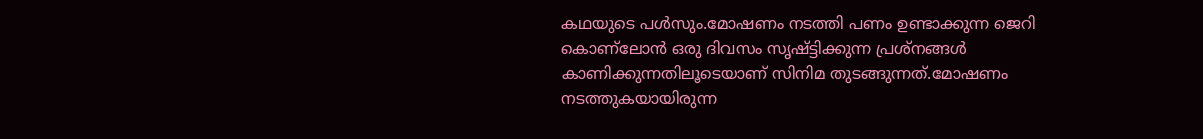കഥയുടെ പള്‍സും.മോഷണം നടത്തി പണം ഉണ്ടാക്കുന്ന ജെറി കൊണ്ലോന്‍ ഒരു ദിവസം സൃഷ്ട്ടിക്കുന്ന പ്രശ്നങ്ങള്‍ കാണിക്കുന്നതിലൂടെയാണ് സിനിമ തുടങ്ങുന്നത്.മോഷണം നടത്തുകയായിരുന്ന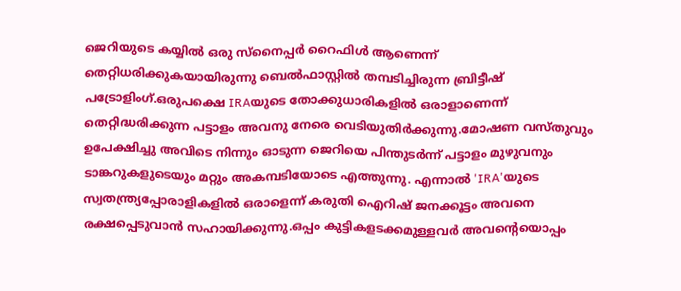ജെറിയുടെ കയ്യില്‍ ഒരു സ്നൈപ്പര്‍ റൈഫിള്‍ ആണെന്ന് തെറ്റിധരിക്കുകയായിരുന്നു ബെല്‍ഫാസ്റ്റില്‍ തമ്പടിച്ചിരുന്ന ബ്രിട്ടീഷ്‌ പട്രോളിംഗ്‍.ഒരുപക്ഷെ IRAയുടെ തോക്കുധാരികളില്‍ ഒരാളാണെന്ന് തെറ്റിദ്ധരിക്കുന്ന പട്ടാളം അവനു നേരെ വെടിയുതിര്‍ക്കുന്നു.മോഷണ വസ്തുവും ഉപേക്ഷിച്ചു അവിടെ നിന്നും ഓടുന്ന ജെറിയെ പിന്തുടര്‍ന്ന് പട്ടാളം മുഴുവനും ടാങ്കറുകളുടെയും മറ്റും അകമ്പടിയോടെ എത്തുന്നു. എന്നാല്‍ 'IRA'യുടെ സ്വതന്ത്ര്യപ്പോരാളികളില്‍ ഒരാളെന്ന് കരുതി ഐറിഷ് ജനക്കൂട്ടം അവനെ രക്ഷപ്പെടുവാന്‍ സഹായിക്കുന്നു.ഒപ്പം കുട്ടികളടക്കമുള്ളവര്‍ അവന്റെയൊപ്പം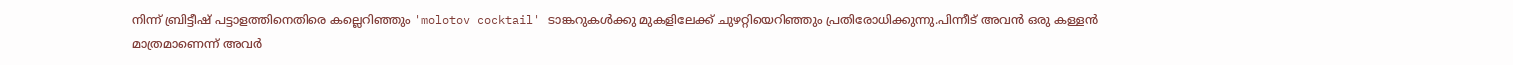നിന്ന് ബ്രിട്ടീഷ്‌ പട്ടാളത്തിനെതിരെ കല്ലെറിഞ്ഞും 'molotov cocktail' ടാങ്കറുകള്‍ക്കു മുകളിലേക്ക് ചുഴറ്റിയെറിഞ്ഞും പ്രതിരോധിക്കുന്നു.പിന്നീട് അവന്‍ ഒരു കള്ളന്‍ മാത്രമാണെന്ന് അവര്‍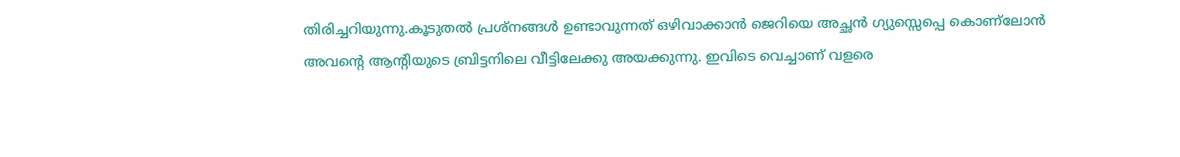തിരിച്ചറിയുന്നു.കൂടുതല്‍ പ്രശ്നങ്ങള്‍ ഉണ്ടാവുന്നത് ഒഴിവാക്കാന്‍ ജെറിയെ അച്ഛന്‍ ഗ്യുസ്സെപ്പെ കൊണ്ലോന്‍ അവന്റെ ആന്റിയുടെ ബ്രിട്ടനിലെ വീട്ടിലേക്കു അയക്കുന്നു. ഇവിടെ വെച്ചാണ് വളരെ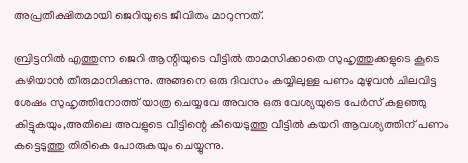അപ്രതീക്ഷിതമായി ജെറിയുടെ ജീവിതം മാറുന്നത്.

ബ്രിട്ടനില്‍ എത്തുന്ന ജെറി ആന്റിയുടെ വീട്ടില്‍ താമസിക്കാതെ സുഹൃത്തുക്കളുടെ കൂടെ കഴിയാന്‍ തീരുമാനിക്കുന്നു. അങ്ങനെ ഒരു ദിവസം കയ്യിലുള്ള പണം മുഴുവന്‍ ചിലവിട്ട ശേഷം സുഹൃത്തിനോത്ത് യാത്ര ചെയ്യവേ അവനു ഒരു വേശ്യയുടെ പേര്‍സ് കളഞ്ഞു കിട്ടുകയും,അതിലെ അവളുടെ വീട്ടിന്റെ കീയെടുത്തു വീട്ടില്‍ കയറി ആവശ്യത്തിന് പണം കട്ടെടുത്തു തിരികെ പോരുകയും ചെയ്യുന്നു.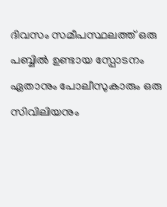ദിവസം സമീപസ്ഥലത്ത് ഒരു പബ്ബില്‍ ഉണ്ടായ സ്പോടനം ഏതാനും പോലീസുകാരും ഒരു സിവിലിയനും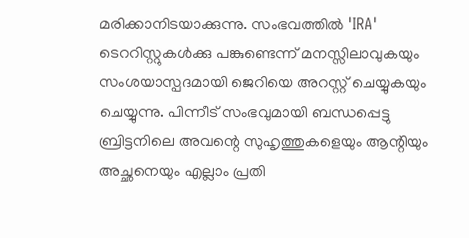മരിക്കാനിടയാക്കുന്നു. സംഭവത്തില്‍ 'IRA' ടെററിസ്റ്റുകള്‍ക്കു പങ്കുണ്ടെന്ന് മനസ്സിലാവുകയും സംശയാസ്പദമായി ജെറിയെ അറസ്റ്റ് ചെയ്യുകയും ചെയ്യുന്നു. പിന്നീട് സംഭവുമായി ബന്ധപ്പെട്ടു ബ്രിട്ടനിലെ അവന്റെ സുഹൃത്തുകളെയും ആന്റിയും അച്ഛനെയും എല്ലാം പ്രതി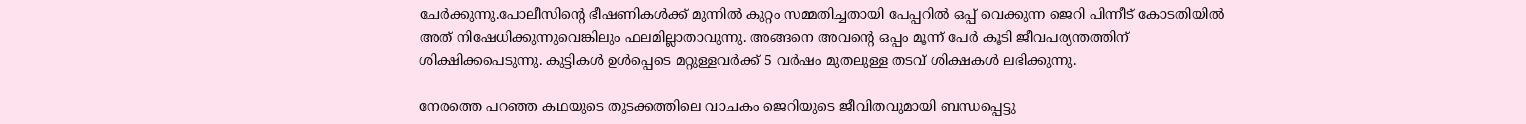ചേര്‍ക്കുന്നു.പോലീസിന്റെ ഭീഷണികള്‍ക്ക് മുന്നില്‍ കുറ്റം സമ്മതിച്ചതായി പേപ്പറില്‍ ഒപ്പ് വെക്കുന്ന ജെറി പിന്നീട് കോടതിയില്‍ അത് നിഷേധിക്കുന്നുവെങ്കിലും ഫലമില്ലാതാവുന്നു. അങ്ങനെ അവന്റെ ഒപ്പം മൂന്ന് പേര്‍ കൂടി ജീവപര്യന്തത്തിന് ശിക്ഷിക്കപെടുന്നു. കുട്ടികള്‍ ഉള്‍പ്പെടെ മറ്റുള്ളവര്‍ക്ക് 5 വര്‍ഷം മുതലുള്ള തടവ്‌ ശിക്ഷകള്‍ ലഭിക്കുന്നു.

നേരത്തെ പറഞ്ഞ കഥയുടെ തുടക്കത്തിലെ വാചകം ജെറിയുടെ ജീവിതവുമായി ബന്ധപ്പെട്ടു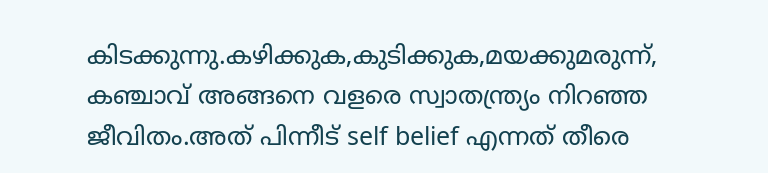കിടക്കുന്നു.കഴിക്കുക,കുടിക്കുക,മയക്കുമരുന്ന്, കഞ്ചാവ് അങ്ങനെ വളരെ സ്വാതന്ത്ര്യം നിറഞ്ഞ ജീവിതം.അത് പിന്നീട് self belief എന്നത് തീരെ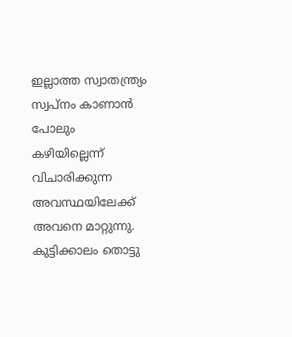ഇല്ലാത്ത സ്വാതന്ത്ര്യം സ്വപ്നം കാണാന്‍ പോലും കഴിയില്ലെന്ന് വിചാരിക്കുന്ന അവസ്ഥയിലേക്ക് അവനെ മാറ്റുന്നു. കുട്ടിക്കാലം തൊട്ടു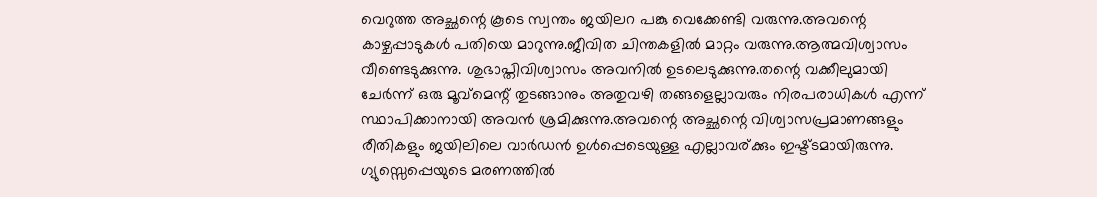വെറുത്ത അച്ഛന്റെ കൂടെ സ്വന്തം ജയിലറ പങ്കു വെക്കേണ്ടി വരുന്നു.അവന്റെ കാഴ്ചപ്പാടുകള്‍ പതിയെ മാറുന്നു.ജീവിത ചിന്തകളില്‍ മാറ്റം വരുന്നു.ആത്മവിശ്വാസം വീണ്ടെടുക്കുന്നു. ശുഭാപ്തിവിശ്വാസം അവനില്‍ ഉടലെടുക്കുന്നു.തന്റെ വക്കീലുമായി ചേര്‍ന്ന് ഒരു മൂവ്മെന്റ് തുടങ്ങാനും അതുവഴി തങ്ങളെല്ലാവരും നിരപരാധികള്‍ എന്ന് സ്ഥാപിക്കാനായി അവന്‍ ശ്രമിക്കുന്നു.അവന്റെ അച്ഛന്റെ വിശ്വാസപ്രമാണങ്ങളും രീതികളും ജയിലിലെ വാര്‍ഡന്‍ ഉള്‍പ്പെടെയുള്ള എല്ലാവര്ക്കും ഇഷ്ട്ടമായിരുന്നു. ഗ്യുസ്സെപ്പെയുടെ മരണത്തില്‍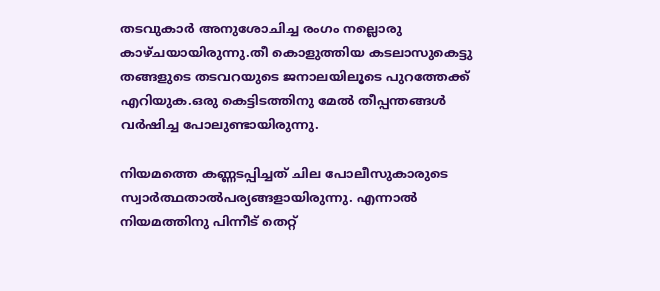തടവുകാര്‍ അനുശോചിച്ച രംഗം നല്ലൊരു കാഴ്ചയായിരുന്നു.തീ കൊളുത്തിയ കടലാസുകെട്ടു തങ്ങളുടെ തടവറയുടെ ജനാലയിലൂടെ പുറത്തേക്ക് എറിയുക.ഒരു കെട്ടിടത്തിനു മേല്‍ തീപ്പന്തങ്ങള്‍ വര്‍ഷിച്ച പോലുണ്ടായിരുന്നു.

നിയമത്തെ കണ്ണടപ്പിച്ചത് ചില പോലീസുകാരുടെ സ്വാര്‍ത്ഥതാല്‍പര്യങ്ങളായിരുന്നു. എന്നാല്‍ നിയമത്തിനു പിന്നീട് തെറ്റ്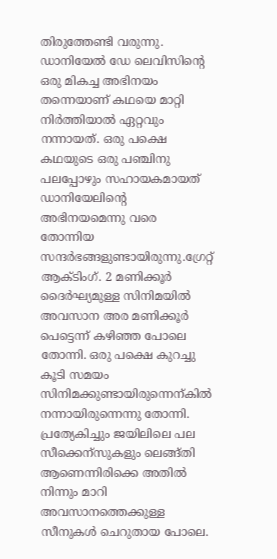തിരുത്തേണ്ടി വരുന്നു. ഡാനിയേല്‍ ഡേ ലെവിസിന്റെ ഒരു മികച്ച അഭിനയം തന്നെയാണ് കഥയെ മാറ്റി നിര്‍ത്തിയാല്‍ ഏറ്റവും നന്നായത്. ഒരു പക്ഷെ കഥയുടെ ഒരു പഞ്ചിനു പലപ്പോഴും സഹായകമായത് ഡാനിയേലിന്റെ അഭിനയമെന്നു വരെ തോന്നിയ സന്ദര്‍ഭങ്ങളുണ്ടായിരുന്നു.ഗ്രേറ്റ്‌ ആക്ടിംഗ്. 2 മണിക്കൂര്‍ ദൈര്‍ഘ്യമുള്ള സിനിമയില്‍ അവസാന അര മണിക്കൂര്‍ പെട്ടെന്ന് കഴിഞ്ഞ പോലെ തോന്നി. ഒരു പക്ഷെ കുറച്ചു കൂടി സമയം സിനിമക്കുണ്ടായിരുന്നെന്കില്‍ നന്നായിരുന്നെന്നു തോന്നി. പ്രത്യേകിച്ചും ജയിലിലെ പല സീക്കെന്സുകളും ലെങ്ങ്തി ആണെന്നിരിക്കെ അതില്‍ നിന്നും മാറി അവസാനത്തെക്കുള്ള സീനുകള്‍ ചെറുതായ പോലെ.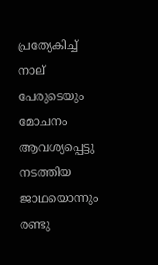പ്രത്യേകിച്ച് നാല് പേരുടെയും മോചനം ആവശ്യപ്പെട്ടു നടത്തിയ ജാഥയൊന്നും രണ്ടു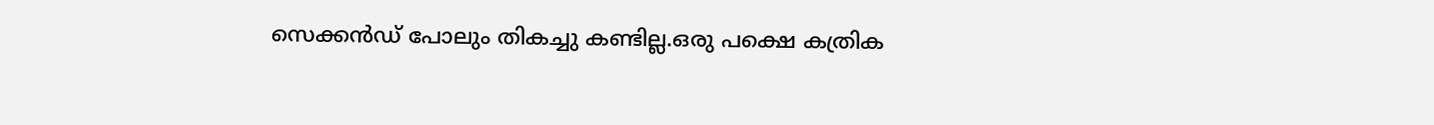സെക്കന്‍ഡ്‌ പോലും തികച്ചു കണ്ടില്ല.ഒരു പക്ഷെ കത്രിക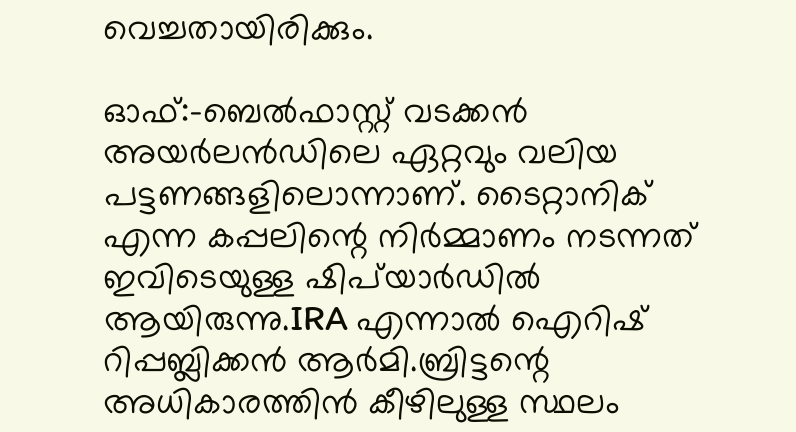വെച്ചതായിരിക്കും.

ഓഫ്:-ബെല്‍ഫാസ്റ്റ്‌ വടക്കന്‍ അയര്‍ലന്‍ഡിലെ ഏറ്റവും വലിയ പട്ടണങ്ങളിലൊന്നാണ്. ടൈറ്റാനിക്‌ എന്ന കപ്പലിന്റെ നിര്‍മ്മാണം നടന്നത് ഇവിടെയുള്ള ഷിപ്‌യാര്‍ഡില്‍ ആയിരുന്നു.IRA എന്നാല്‍ ഐറിഷ് റിപ്പബ്ലിക്കന്‍ ആര്‍മി.ബ്രിട്ടന്റെ അധികാരത്തിന്‍ കീഴിലുള്ള സ്ഥലം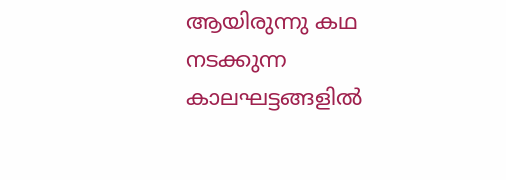ആയിരുന്നു കഥ നടക്കുന്ന കാലഘട്ടങ്ങളില്‍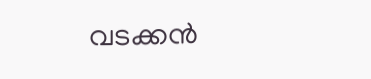വടക്കന്‍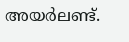അയര്‍ലണ്ട്.